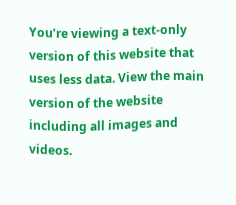You’re viewing a text-only version of this website that uses less data. View the main version of the website including all images and videos.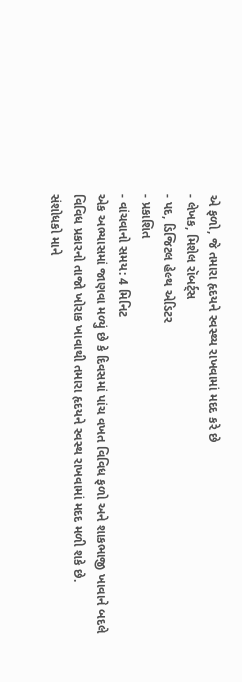એ ફળો, જે તમારા હૃદયને સ્વસ્થ્ય રાખવામાં મદદ કરે છે
- લેખક, મિશેલ રૉબર્ટ્સ
- પદ, ડિજિટલ હેલ્થ એડિટર
- પ્રકાશિત
- વાંચવાનો સમય: 4 મિનિટ
એક અભ્યાસમાં જાણવા મળ્યું છે કે દિવસમાં પાંચ વખત વિવિધ ફળો અને શાકભાજી ખાવાને બદલે વિવિધ પ્રકારનો તાજો ખોરાક ખાવાથી તમારા હૃદયને સ્વસ્થ રાખવામાં મદદ મળી શકે છે.
સંશોધકો માને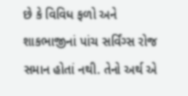છે કે વિવિધ ફળો અને શાકભાજીનાં પાંચ સર્વિંગ્સ રોજ સમાન હોતાં નથી. તેનો અર્થ એ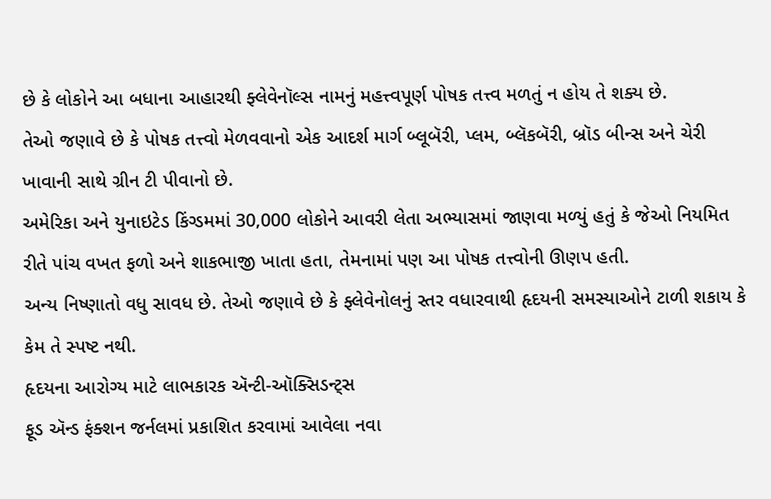છે કે લોકોને આ બધાના આહારથી ફ્લેવેનૉલ્સ નામનું મહત્ત્વપૂર્ણ પોષક તત્ત્વ મળતું ન હોય તે શક્ય છે.
તેઓ જણાવે છે કે પોષક તત્ત્વો મેળવવાનો એક આદર્શ માર્ગ બ્લૂબૅરી, પ્લમ, બ્લૅકબૅરી, બ્રૉડ બીન્સ અને ચેરી ખાવાની સાથે ગ્રીન ટી પીવાનો છે.
અમેરિકા અને યુનાઇટેડ કિંગ્ડમમાં 30,000 લોકોને આવરી લેતા અભ્યાસમાં જાણવા મળ્યું હતું કે જેઓ નિયમિત રીતે પાંચ વખત ફળો અને શાકભાજી ખાતા હતા, તેમનામાં પણ આ પોષક તત્ત્વોની ઊણપ હતી.
અન્ય નિષ્ણાતો વધુ સાવધ છે. તેઓ જણાવે છે કે ફ્લેવેનોલનું સ્તર વધારવાથી હૃદયની સમસ્યાઓને ટાળી શકાય કે કેમ તે સ્પષ્ટ નથી.
હૃદયના આરોગ્ય માટે લાભકારક ઍન્ટી-ઑક્સિડન્ટ્સ
ફૂડ ઍન્ડ ફંક્શન જર્નલમાં પ્રકાશિત કરવામાં આવેલા નવા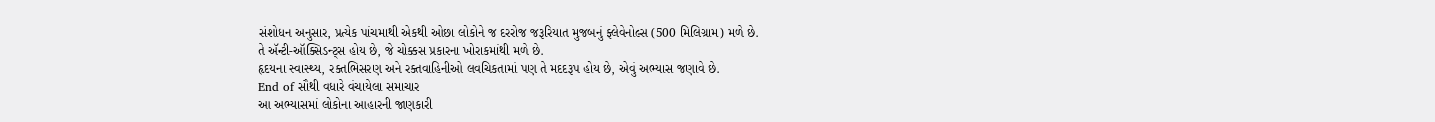સંશોધન અનુસાર, પ્રત્યેક પાંચમાથી એકથી ઓછા લોકોને જ દરરોજ જરૂરિયાત મુજબનું ફ્લેવેનોલ્સ (500 મિલિગ્રામ) મળે છે.
તે ઍન્ટી-ઑક્સિડન્ટ્સ હોય છે, જે ચોક્કસ પ્રકારના ખોરાકમાંથી મળે છે.
હૃદયના સ્વાસ્થ્ય, રક્તભિસરણ અને રક્તવાહિનીઓ લવચિકતામાં પણ તે મદદરૂપ હોય છે, એવું અભ્યાસ જણાવે છે.
End of સૌથી વધારે વંચાયેલા સમાચાર
આ અભ્યાસમાં લોકોના આહારની જાણકારી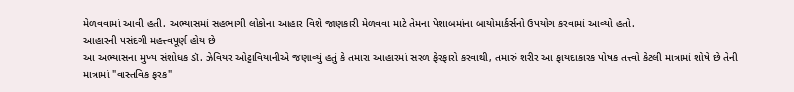મેળવવામાં આવી હતી. અભ્યાસમાં સહભાગી લોકોના આહાર વિશે જાણકારી મેળવવા માટે તેમના પેશાબમાંના બાયોમાર્કર્સનો ઉપયોગ કરવામાં આવ્યો હતો.
આહારની પસંદગી મહત્ત્વપૂર્ણ હોય છે
આ અભ્યાસના મુખ્ય સંશોધક ડૉ. ઝેવિયર ઓટ્ટાવિયાનીએ જણાવ્યું હતું કે તમારા આહારમાં સરળ ફેરફારો કરવાથી, તમારું શરીર આ ફાયદાકારક પોષક તત્ત્વો કેટલી માત્રામાં શોષે છે તેની માત્રામાં "વાસ્તવિક ફરક"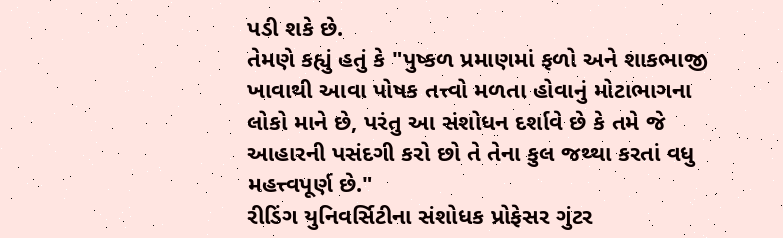પડી શકે છે.
તેમણે કહ્યું હતું કે "પુષ્કળ પ્રમાણમાં ફળો અને શાકભાજી ખાવાથી આવા પોષક તત્ત્વો મળતા હોવાનું મોટાભાગના લોકો માને છે, પરંતુ આ સંશોધન દર્શાવે છે કે તમે જે આહારની પસંદગી કરો છો તે તેના કુલ જથ્થા કરતાં વધુ મહત્ત્વપૂર્ણ છે."
રીડિંગ યુનિવર્સિટીના સંશોધક પ્રોફેસર ગુંટર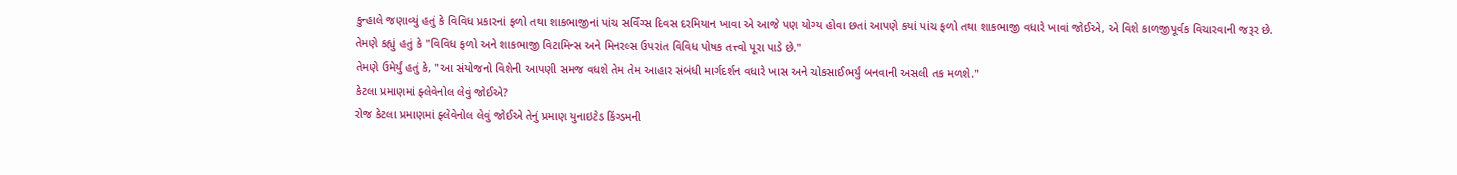કુન્હાલે જણાવ્યું હતું કે વિવિધ પ્રકારનાં ફળો તથા શાકભાજીનાં પાંચ સર્વિંગ્સ દિવસ દરમિયાન ખાવા એ આજે પણ યોગ્ય હોવા છતાં આપણે કયાં પાંચ ફળો તથા શાકભાજી વધારે ખાવાં જોઈએ, એ વિશે કાળજીપૂર્વક વિચારવાની જરૂર છે.
તેમણે કહ્યું હતું કે "વિવિધ ફળો અને શાકભાજી વિટામિન્સ અને મિનરલ્સ ઉપરાંત વિવિધ પોષક તત્ત્વો પૂરા પાડે છે."
તેમણે ઉમેર્યું હતું કે, "આ સંયોજનો વિશેની આપણી સમજ વધશે તેમ તેમ આહાર સંબંધી માર્ગદર્શન વધારે ખાસ અને ચોકસાઈભર્યું બનવાની અસલી તક મળશે."
કેટલા પ્રમાણમાં ફ્લેવેનોલ લેવું જોઈએ?
રોજ કેટલા પ્રમાણમાં ફ્લેવેનોલ લેવું જોઈએ તેનું પ્રમાણ યુનાઇટેડ કિંગ્ડમની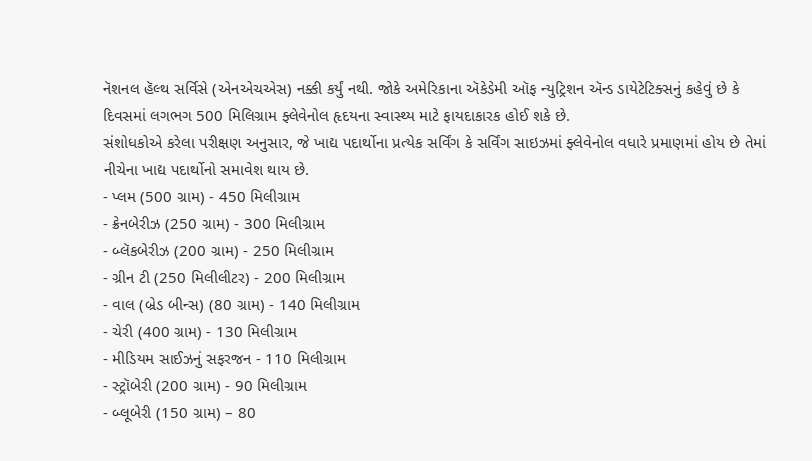નૅશનલ હૅલ્થ સર્વિસે (એનએચએસ) નક્કી કર્યું નથી. જોકે અમેરિકાના ઍકેડેમી ઑફ ન્યુટ્રિશન ઍન્ડ ડાયેટેટિક્સનું કહેવું છે કે દિવસમાં લગભગ 500 મિલિગ્રામ ફ્લેવેનોલ હૃદયના સ્વાસ્થ્ય માટે ફાયદાકારક હોઈ શકે છે.
સંશોધકોએ કરેલા પરીક્ષણ અનુસાર, જે ખાદ્ય પદાર્થોના પ્રત્યેક સર્વિંગ કે સર્વિંગ સાઇઝમાં ફ્લેવેનોલ વધારે પ્રમાણમાં હોય છે તેમાં નીચેના ખાદ્ય પદાર્થોનો સમાવેશ થાય છે.
- પ્લમ (500 ગ્રામ) - 450 મિલીગ્રામ
- ક્રેનબેરીઝ (250 ગ્રામ) - 300 મિલીગ્રામ
- બ્લૅકબેરીઝ (200 ગ્રામ) - 250 મિલીગ્રામ
- ગ્રીન ટી (250 મિલીલીટર) - 200 મિલીગ્રામ
- વાલ (બ્રેડ બીન્સ) (80 ગ્રામ) - 140 મિલીગ્રામ
- ચેરી (400 ગ્રામ) - 130 મિલીગ્રામ
- મીડિયમ સાઈઝનું સફરજન - 110 મિલીગ્રામ
- સ્ટ્રૉબેરી (200 ગ્રામ) - 90 મિલીગ્રામ
- બ્લૂબેરી (150 ગ્રામ) – 80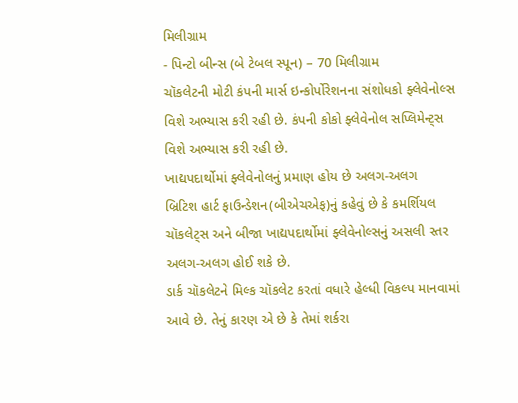મિલીગ્રામ
- પિન્ટો બીન્સ (બે ટેબલ સ્પૂન) – 70 મિલીગ્રામ
ચૉકલેટની મોટી કંપની માર્સ ઇન્કોર્પોરેશનના સંશોધકો ફ્લેવેનોલ્સ વિશે અભ્યાસ કરી રહી છે. કંપની કોકો ફ્લેવેનોલ સપ્લિમેન્ટ્સ વિશે અભ્યાસ કરી રહી છે.
ખાદ્યપદાર્થોમાં ફ્લેવેનોલનું પ્રમાણ હોય છે અલગ-અલગ
બ્રિટિશ હાર્ટ ફાઉન્ડેશન(બીએચએફ)નું કહેવું છે કે કમર્શિયલ ચૉકલેટ્સ અને બીજા ખાદ્યપદાર્થોમાં ફ્લેવેનોલ્સનું અસલી સ્તર અલગ-અલગ હોઈ શકે છે.
ડાર્ક ચૉકલેટને મિલ્ક ચૉકલેટ કરતાં વધારે હેલ્ધી વિકલ્પ માનવામાં આવે છે. તેનું કારણ એ છે કે તેમાં શર્કરા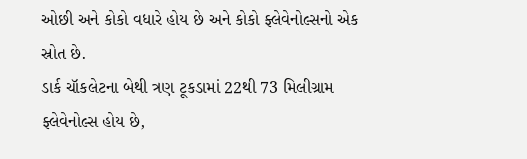ઓછી અને કોકો વધારે હોય છે અને કોકો ફ્લેવેનોલ્સનો એક સ્રોત છે.
ડાર્ક ચૉકલેટના બેથી ત્રણ ટૂકડામાં 22થી 73 મિલીગ્રામ ફ્લેવેનોલ્સ હોય છે,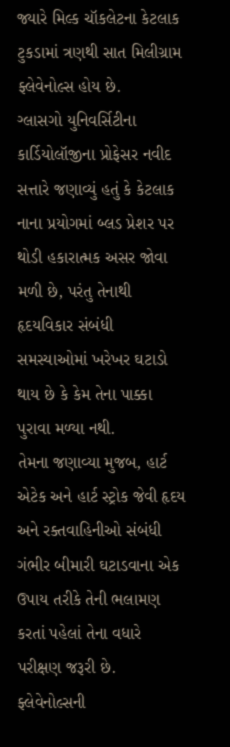જ્યારે મિલ્ક ચૉકલેટના કેટલાક ટુકડામાં ત્રણથી સાત મિલીગ્રામ ફ્લેવેનોલ્સ હોય છે.
ગ્લાસગો યુનિવર્સિટીના કાર્ડિયોલૉજીના પ્રોફેસર નવીદ સત્તારે જણાવ્યું હતું કે કેટલાક નાના પ્રયોગમાં બ્લડ પ્રેશર પર થોડી હકારાત્મક અસર જોવા મળી છે, પરંતુ તેનાથી હૃદયવિકાર સંબંધી સમસ્યાઓમાં ખરેખર ઘટાડો થાય છે કે કેમ તેના પાક્કા પુરાવા મળ્યા નથી.
તેમના જણાવ્યા મુજબ, હાર્ટ એટેક અને હાર્ટ સ્ટ્રોક જેવી હૃદય અને રક્તવાહિનીઓ સંબંધી ગંભીર બીમારી ઘટાડવાના એક ઉપાય તરીકે તેની ભલામણ કરતાં પહેલાં તેના વધારે પરીક્ષણ જરૂરી છે.
ફ્લેવેનોલ્સની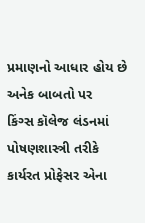પ્રમાણનો આધાર હોય છે અનેક બાબતો પર
કિંગ્સ કૉલેજ લંડનમાં પોષણશાસ્ત્રી તરીકે કાર્યરત પ્રોફેસર એના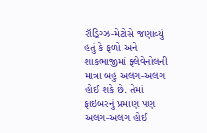રૉડ્રિગ્ઝ-મેટોસે જણાવ્યું હતું કે ફળો અને શાકભાજીમાં ફ્લેવેનોલની માત્રા બહુ અલગ-અલગ હોઈ શકે છે. તેમાં ફાઇબરનું પ્રમાણ પણ અલગ-અલગ હોઈ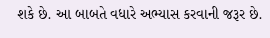શકે છે. આ બાબતે વધારે અભ્યાસ કરવાની જરૂર છે.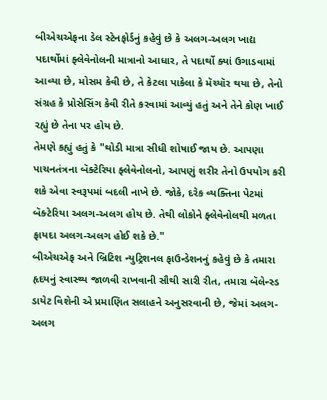બીએચએફના ડેલ સ્ટેનફોર્ડનું કહેવું છે કે અલગ-અલગ ખાદ્ય પદાર્થોમાં ફ્લેવેનોલની માત્રાનો આધાર, તે પદાર્થો ક્યાં ઉગાડવામાં આવ્યા છે, મોસમ કેવી છે, તે કેટલા પાકેલા કે મૅચ્યૉર થયા છે, તેનો સંગ્રહ કે પ્રોસેસિંગ કેવી રીતે કરવામાં આવ્યું હતું અને તેને કોણ ખાઈ રહ્યું છે તેના પર હોય છે.
તેમણે કહ્યું હતું કે "થોડી માત્રા સીધી શોષાઈ જાય છે. આપણા પાચનતંત્રના બૅક્ટેરિયા ફ્લેવેનોલનો, આપણું શરીર તેનો ઉપયોગ કરી શકે એવા સ્વરૂપમાં બદલી નાખે છે. જોકે, દરેક વ્યક્તિના પેટમાં બૅક્ટેરિયા અલગ-અલગ હોય છે. તેથી લોકોને ફ્લેવેનોલથી મળતા ફાયદા અલગ-અલગ હોઈ શકે છે."
બીએચએફ અને બ્રિટિશ ન્યુટ્રિશનલ ફાઉન્ડેશનનું કહેવું છે કે તમારા હૃદયનું સ્વાસ્થ્ય જાળવી રાખવાની સૌથી સારી રીત, તમારા બૅલેન્સ્ડ ડાયેટ વિશેની એ પ્રમાણિત સલાહને અનુસરવાની છે, જેમાં અલગ-અલગ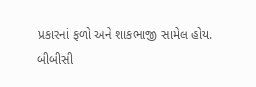પ્રકારનાં ફળો અને શાકભાજી સામેલ હોય.
બીબીસી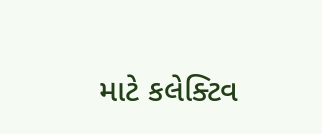માટે કલેક્ટિવ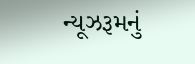ન્યૂઝરૂમનું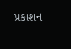પ્રકાશન